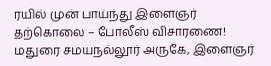ரயில் முன் பாய்ந்து இளைஞர் தற்கொலை – போலீஸ் விசாரணை!
மதுரை சமயநல்லூர் அருகே, இளைஞர்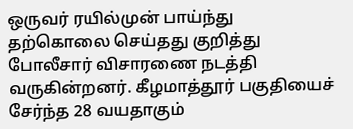ஒருவர் ரயில்முன் பாய்ந்து தற்கொலை செய்தது குறித்து போலீசார் விசாரணை நடத்தி வருகின்றனர். கீழமாத்தூர் பகுதியைச் சேர்ந்த 28 வயதாகும்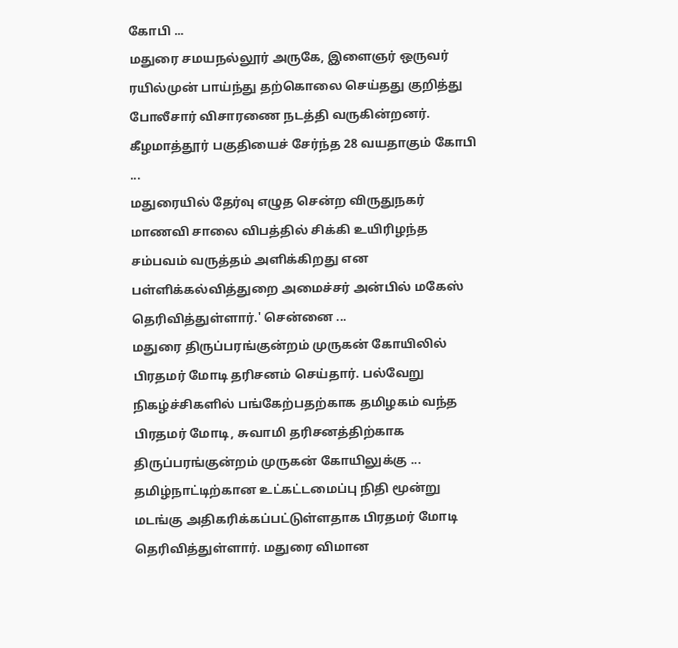கோபி ...
மதுரை சமயநல்லூர் அருகே, இளைஞர் ஒருவர் ரயில்முன் பாய்ந்து தற்கொலை செய்தது குறித்து போலீசார் விசாரணை நடத்தி வருகின்றனர். கீழமாத்தூர் பகுதியைச் சேர்ந்த 28 வயதாகும் கோபி ...
மதுரையில் தேர்வு எழுத சென்ற விருதுநகர் மாணவி சாலை விபத்தில் சிக்கி உயிரிழந்த சம்பவம் வருத்தம் அளிக்கிறது என பள்ளிக்கல்வித்துறை அமைச்சர் அன்பில் மகேஸ் தெரிவித்துள்ளார்.' சென்னை ...
மதுரை திருப்பரங்குன்றம் முருகன் கோயிலில் பிரதமர் மோடி தரிசனம் செய்தார். பல்வேறு நிகழ்ச்சிகளில் பங்கேற்பதற்காக தமிழகம் வந்த பிரதமர் மோடி, சுவாமி தரிசனத்திற்காக திருப்பரங்குன்றம் முருகன் கோயிலுக்கு ...
தமிழ்நாட்டிற்கான உட்கட்டமைப்பு நிதி மூன்று மடங்கு அதிகரிக்கப்பட்டுள்ளதாக பிரதமர் மோடி தெரிவித்துள்ளார். மதுரை விமான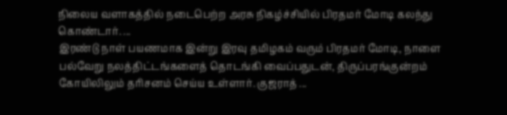நிலைய வளாகத்தில் நடைபெற்ற அரசு நிகழ்ச்சியில் பிரதமர் மோடி கலந்து கொண்டார். ...
இரண்டு நாள் பயணமாக இன்று இரவு தமிழகம் வரும் பிரதமர் மோடி, நாளை பல்வேறு நலத்திட்டங்களைத் தொடங்கி வைப்பதுடன், திருப்பரங்குன்றம் கோயிலிலும் தரிசனம் செய்ய உள்ளார். குஜராத் ...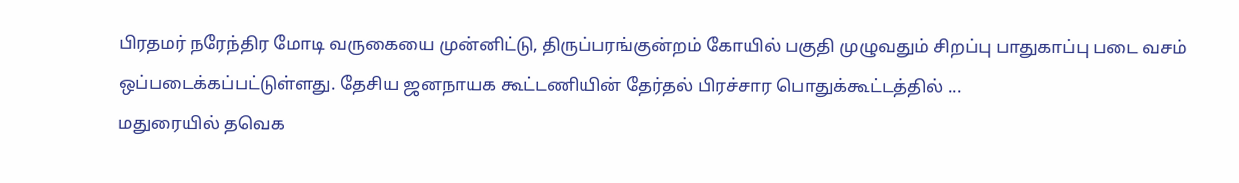பிரதமர் நரேந்திர மோடி வருகையை முன்னிட்டு, திருப்பரங்குன்றம் கோயில் பகுதி முழுவதும் சிறப்பு பாதுகாப்பு படை வசம் ஒப்படைக்கப்பட்டுள்ளது. தேசிய ஜனநாயக கூட்டணியின் தேர்தல் பிரச்சார பொதுக்கூட்டத்தில் ...
மதுரையில் தவெக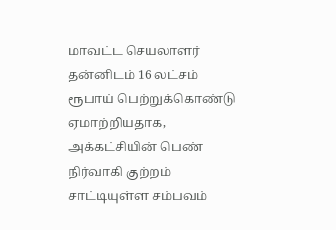மாவட்ட செயலாளர் தன்னிடம் 16 லட்சம் ரூபாய் பெற்றுக்கொண்டு ஏமாற்றியதாக, அக்கட்சியின் பெண் நிர்வாகி குற்றம் சாட்டியுள்ள சம்பவம்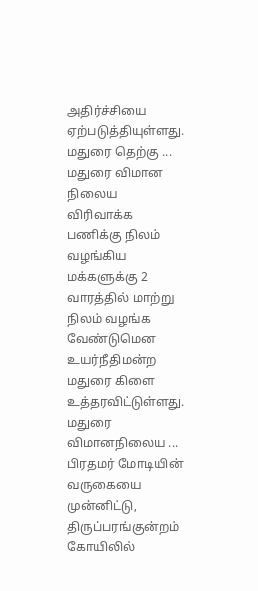அதிர்ச்சியை ஏற்படுத்தியுள்ளது. மதுரை தெற்கு ...
மதுரை விமான நிலைய விரிவாக்க பணிக்கு நிலம் வழங்கிய மக்களுக்கு 2 வாரத்தில் மாற்று நிலம் வழங்க வேண்டுமென உயர்நீதிமன்ற மதுரை கிளை உத்தரவிட்டுள்ளது. மதுரை விமானநிலைய ...
பிரதமர் மோடியின் வருகையை முன்னிட்டு, திருப்பரங்குன்றம் கோயிலில்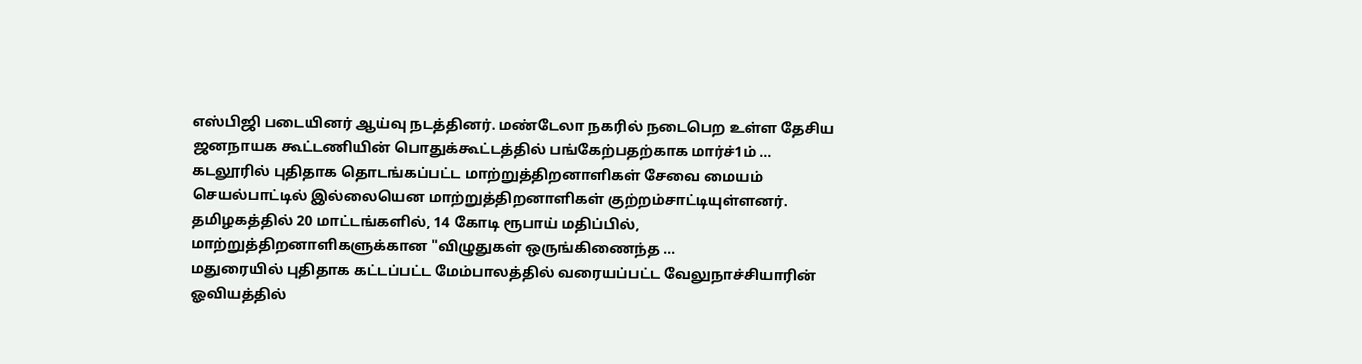எஸ்பிஜி படையினர் ஆய்வு நடத்தினர். மண்டேலா நகரில் நடைபெற உள்ள தேசிய ஜனநாயக கூட்டணியின் பொதுக்கூட்டத்தில் பங்கேற்பதற்காக மார்ச்1ம் ...
கடலூரில் புதிதாக தொடங்கப்பட்ட மாற்றுத்திறனாளிகள் சேவை மையம் செயல்பாட்டில் இல்லையென மாற்றுத்திறனாளிகள் குற்றம்சாட்டியுள்ளனர். தமிழகத்தில் 20 மாட்டங்களில், 14 கோடி ரூபாய் மதிப்பில், மாற்றுத்திறனாளிகளுக்கான "விழுதுகள் ஒருங்கிணைந்த ...
மதுரையில் புதிதாக கட்டப்பட்ட மேம்பாலத்தில் வரையப்பட்ட வேலுநாச்சியாரின் ஓவியத்தில்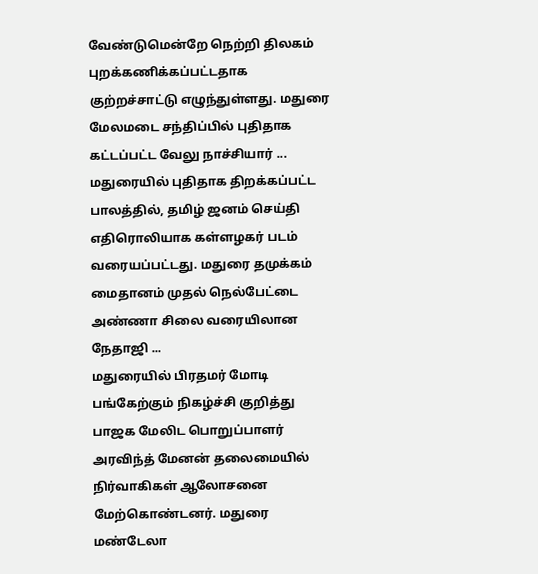வேண்டுமென்றே நெற்றி திலகம் புறக்கணிக்கப்பட்டதாக குற்றச்சாட்டு எழுந்துள்ளது. மதுரை மேலமடை சந்திப்பில் புதிதாக கட்டப்பட்ட வேலு நாச்சியார் ...
மதுரையில் புதிதாக திறக்கப்பட்ட பாலத்தில், தமிழ் ஜனம் செய்தி எதிரொலியாக கள்ளழகர் படம் வரையப்பட்டது. மதுரை தமுக்கம் மைதானம் முதல் நெல்பேட்டை அண்ணா சிலை வரையிலான நேதாஜி ...
மதுரையில் பிரதமர் மோடி பங்கேற்கும் நிகழ்ச்சி குறித்து பாஜக மேலிட பொறுப்பாளர் அரவிந்த் மேனன் தலைமையில் நிர்வாகிகள் ஆலோசனை மேற்கொண்டனர். மதுரை மண்டேலா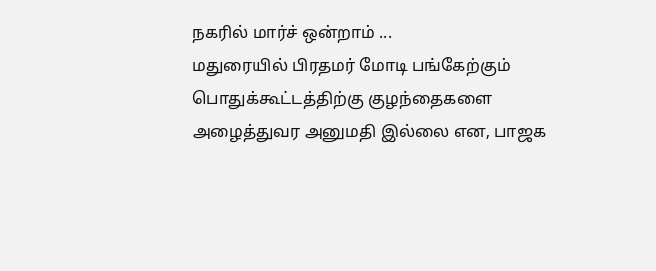நகரில் மார்ச் ஒன்றாம் ...
மதுரையில் பிரதமர் மோடி பங்கேற்கும் பொதுக்கூட்டத்திற்கு குழந்தைகளை அழைத்துவர அனுமதி இல்லை என, பாஜக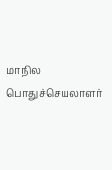மாநில பொதுச்செயலாளர்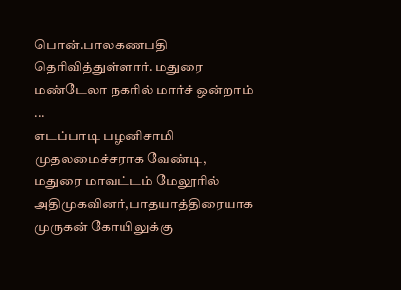பொன்.பாலகணபதி தெரிவித்துள்ளார். மதுரை மண்டேலா நகரில் மார்ச் ஒன்றாம் ...
எடப்பாடி பழனிசாமி முதலமைச்சராக வேண்டி, மதுரை மாவட்டம் மேலூரில் அதிமுகவினர்,பாதயாத்திரையாக முருகன் கோயிலுக்கு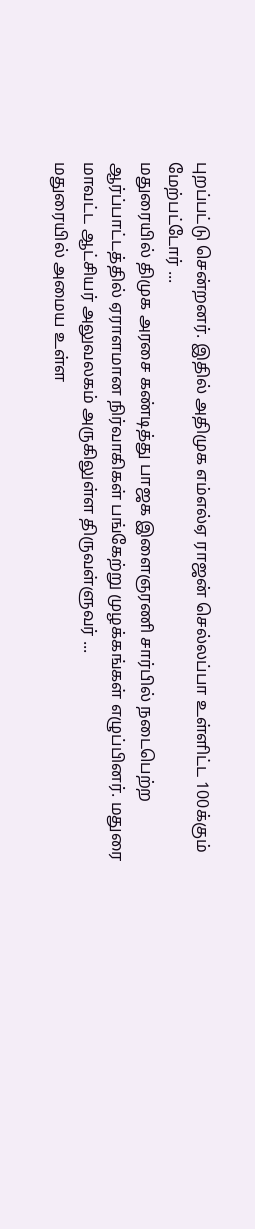புறப்பட்டு சென்றனர். இதில் அதிமுக எம்எல்ஏ ராஜன் செல்லப்பா உள்ளிட்ட 100க்கும் மேற்பட்டோர் ...
மதுரையில் திமுக அரசை கண்டித்து பாஜக இளைஞரணி சார்பில் நடைபெற்ற ஆர்ப்பாட்டத்தில் ஏராளமான நிர்வாகிகள் பங்கேற்று முழக்கங்கள் எழுப்பினர். மதுரை மாவட்ட ஆட்சியர் அலுவலகம் அருகிலுள்ள திருவள்ளுவர் ...
மதுரையில் அமைய உள்ள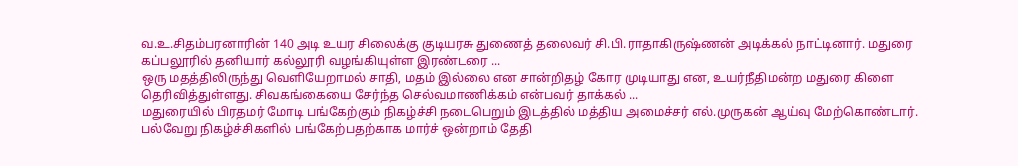வ.உ.சிதம்பரனாரின் 140 அடி உயர சிலைக்கு குடியரசு துணைத் தலைவர் சி.பி.ராதாகிருஷ்ணன் அடிக்கல் நாட்டினார். மதுரை கப்பலூரில் தனியார் கல்லூரி வழங்கியுள்ள இரண்டரை ...
ஒரு மதத்திலிருந்து வெளியேறாமல் சாதி, மதம் இல்லை என சான்றிதழ் கோர முடியாது என, உயர்நீதிமன்ற மதுரை கிளை தெரிவித்துள்ளது. சிவகங்கையை சேர்ந்த செல்வமாணிக்கம் என்பவர் தாக்கல் ...
மதுரையில் பிரதமர் மோடி பங்கேற்கும் நிகழ்ச்சி நடைபெறும் இடத்தில் மத்திய அமைச்சர் எல்.முருகன் ஆய்வு மேற்கொண்டார். பல்வேறு நிகழ்ச்சிகளில் பங்கேற்பதற்காக மார்ச் ஒன்றாம் தேதி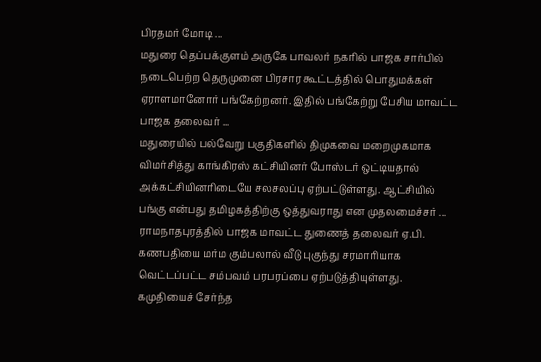பிரதமர் மோடி ...
மதுரை தெப்பக்குளம் அருகே பாவலர் நகரில் பாஜக சார்பில் நடைபெற்ற தெருமுனை பிரசார கூட்டத்தில் பொதுமக்கள் ஏராளமானோர் பங்கேற்றனர். இதில் பங்கேற்று பேசிய மாவட்ட பாஜக தலைவர் ...
மதுரையில் பல்வேறு பகுதிகளில் திமுகவை மறைமுகமாக விமர்சித்து காங்கிரஸ் கட்சியினர் போஸ்டர் ஒட்டியதால் அக்கட்சியினரிடையே சலசலப்பு ஏற்பட்டுள்ளது. ஆட்சியில் பங்கு என்பது தமிழகத்திற்கு ஒத்துவராது என முதலமைச்சர் ...
ராமநாதபுரத்தில் பாஜக மாவட்ட துணைத் தலைவர் ஏ.பி. கணபதியை மர்ம கும்பலால் வீடு புகுந்து சரமாரியாக வெட்டப்பட்ட சம்பவம் பரபரப்பை ஏற்படுத்தியுள்ளது. கமுதியைச் சேர்ந்த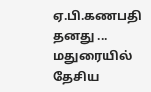ஏ.பி.கணபதி தனது ...
மதுரையில் தேசிய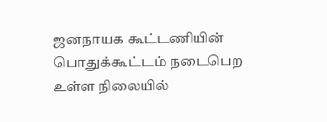ஜனநாயக கூட்டணியின் பொதுக்கூட்டம் நடைபெற உள்ள நிலையில்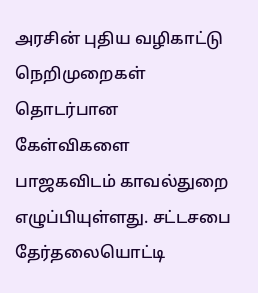அரசின் புதிய வழிகாட்டு நெறிமுறைகள் தொடர்பான கேள்விகளை பாஜகவிடம் காவல்துறை எழுப்பியுள்ளது. சட்டசபை தேர்தலையொட்டி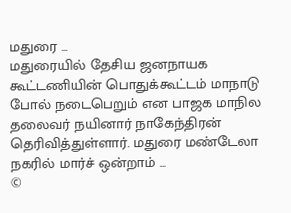மதுரை ...
மதுரையில் தேசிய ஜனநாயக கூட்டணியின் பொதுக்கூட்டம் மாநாடு போல் நடைபெறும் என பாஜக மாநில தலைவர் நயினார் நாகேந்திரன் தெரிவித்துள்ளார். மதுரை மண்டேலா நகரில் மார்ச் ஒன்றாம் ...
©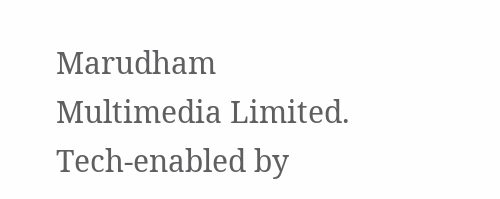Marudham Multimedia Limited.
Tech-enabled by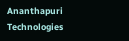Ananthapuri Technologies